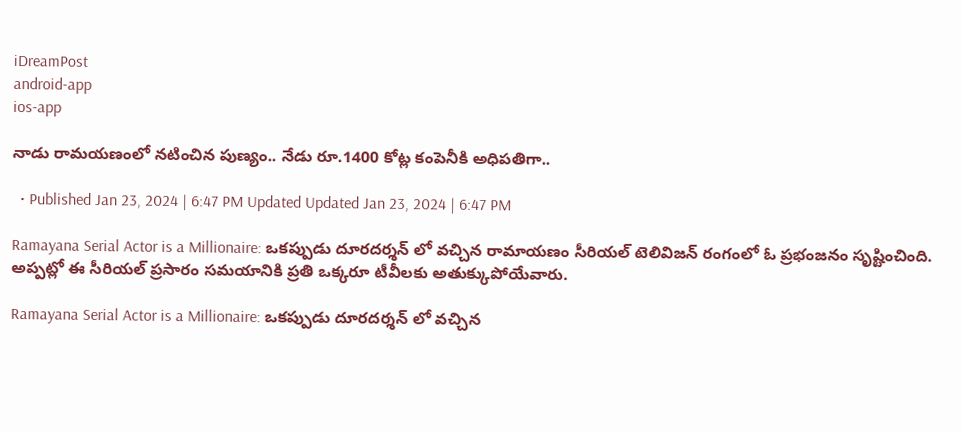iDreamPost
android-app
ios-app

నాడు రామయణంలో నటించిన పుణ్యం.. నేడు రూ.1400 కోట్ల కంపెనీకి అధిపతిగా..

  • Published Jan 23, 2024 | 6:47 PM Updated Updated Jan 23, 2024 | 6:47 PM

Ramayana Serial Actor is a Millionaire: ఒకప్పుడు దూరదర్శన్ లో వచ్చిన రామాయణం సీరియల్ టెలివిజన్ రంగంలో ఓ ప్రభంజనం సృష్టించింది. అప్పట్లో ఈ సీరియల్ ప్రసారం సమయానికి ప్రతి ఒక్కరూ టీవీలకు అతుక్కుపోయేవారు.

Ramayana Serial Actor is a Millionaire: ఒకప్పుడు దూరదర్శన్ లో వచ్చిన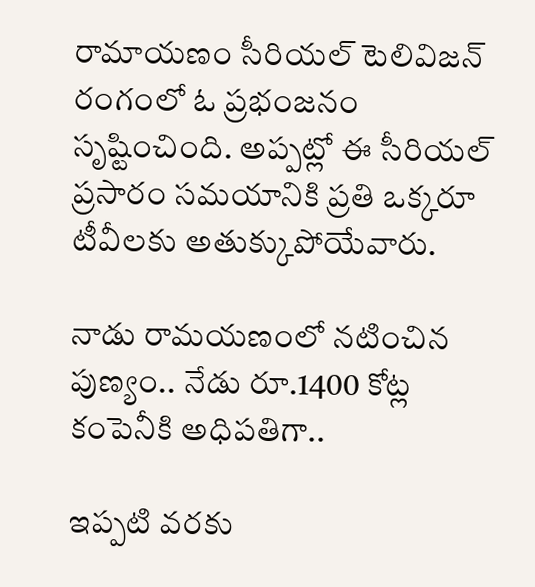రామాయణం సీరియల్ టెలివిజన్ రంగంలో ఓ ప్రభంజనం సృష్టించింది. అప్పట్లో ఈ సీరియల్ ప్రసారం సమయానికి ప్రతి ఒక్కరూ టీవీలకు అతుక్కుపోయేవారు.

నాడు రామయణంలో నటించిన పుణ్యం.. నేడు రూ.1400 కోట్ల కంపెనీకి అధిపతిగా..

ఇప్పటి వరకు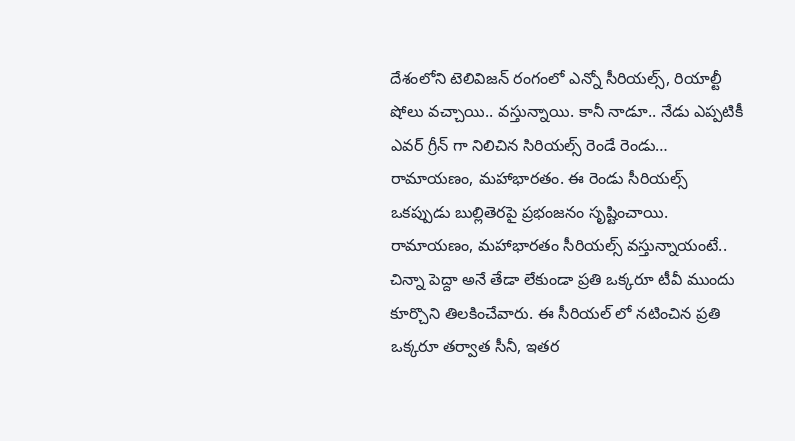దేశంలోని టెలివిజన్ రంగంలో ఎన్నో సీరియల్స్, రియాల్టీ షోలు వచ్చాయి.. వస్తున్నాయి. కానీ నాడూ.. నేడు ఎప్పటికీ ఎవర్ గ్రీన్ గా నిలిచిన సిరియల్స్ రెండే రెండు… రామాయణం, మహాభారతం. ఈ రెండు సీరియల్స్ ఒకప్పుడు బుల్లితెరపై ప్రభంజనం సృష్టించాయి. రామాయణం, మహాభారతం సీరియల్స్ వస్తున్నాయంటే.. చిన్నా పెద్దా అనే తేడా లేకుండా ప్రతి ఒక్కరూ టీవీ ముందు కూర్చొని తిలకించేవారు. ఈ సీరియల్ లో నటించిన ప్రతి ఒక్కరూ తర్వాత సీనీ, ఇతర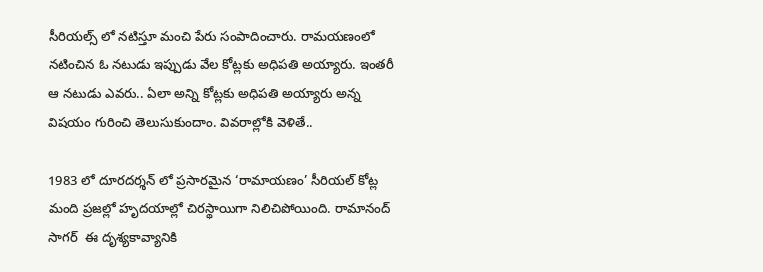సీరియల్స్ లో నటిస్తూ మంచి పేరు సంపాదించారు. రామయణంలో నటించిన ఓ నటుడు ఇప్పుడు వేల కోట్లకు అధిపతి అయ్యారు. ఇంతరీ ఆ నటుడు ఎవరు.. ఏలా అన్ని కోట్లకు అధిపతి అయ్యారు అన్న విషయం గురించి తెలుసుకుందాం. వివరాల్లోకి వెళితే..

1983 లో దూరదర్శన్ లో ప్రసారమైన ‘రామాయణం’ సీరియల్ కోట్ల మంది ప్రజల్లో హృదయాల్లో చిరస్థాయిగా నిలిచిపోయింది. రామానంద్ సాగర్  ఈ దృశ్యకావ్యానికి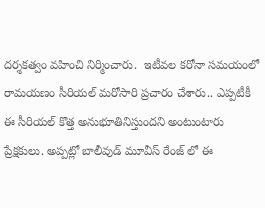దర్శకత్వం వహించి నిర్మించారు.  ఇటీవల కరోనా సమయంలో రామయణం సీరియల్ మరోసారి ప్రచారం చేశారు.. ఎప్పటీకీ ఈ సీరియల్ కొత్త అనుభూతినిస్తుందని అంటుంటారు ప్రేక్షకులు. అప్పట్లో బాలీవుడ్ మూవీస్ రేంజ్ లో ఈ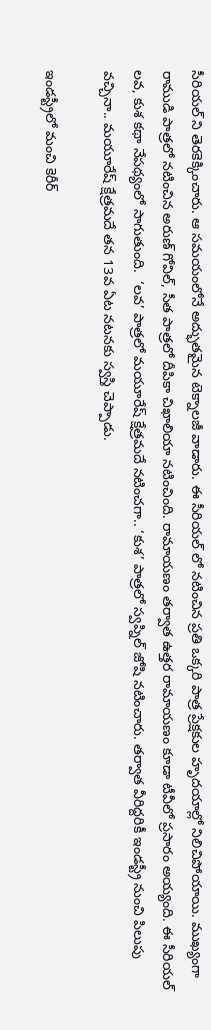సీరియల్ ని తెరకెక్కించారు. ఆ సమయంలోనే అద్భుతమైన టెక్నాలజీ వాడారు. ఈ సీరియల్ లో నటించిన ప్రతి ఒక్కరి పాత్ర ప్రేక్షకుల హృదయాల్లో నిలిచిపోయాయి. ముఖ్యంగా రాముడి పాత్రలో నటించిన అరుణ్ గోవిల్, సీత పాత్రలో దీపికా చిఖాలియా నటించింది. రామాయణం తర్వాత ఉత్తర రామాయణం కూడా టీవీలో ప్రసారం అయ్యంది. ఈ సీరియల్ లవ, కుశ కథా నేపథ్యంలో సాగుతుంది.  ‘లవ’ పాత్రలో మయూరేష్ క్షేత్రమదే నటించగా.. ‘కుశ’ పాత్రలో స్వప్నిల్ జోషి నటించారు. తర్వాత వీరిద్దరికీ ఇండస్ట్రీ నుంచి పిలుపు వచ్చినా.. మయూరేష్ క్షేత్రమదే తన 13వ ఏట నటనకు స్వస్తి చెప్పాడు.

ఇండస్ట్రీలో మంచి కెరీర్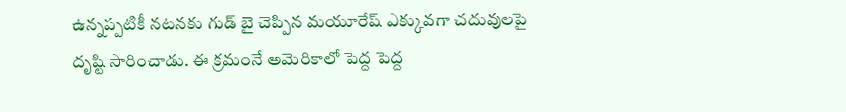ఉన్నప్పటికీ నటనకు గుడ్ బై చెప్పిన మయూరేష్ ఎక్కువగా చదువులపై దృష్టి సారించాడు. ఈ క్రమంనే అమెరికాలో పెద్ద పెద్ద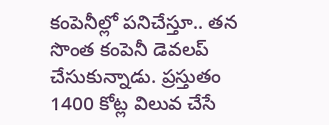కంపెనీల్లో పనిచేస్తూ.. తన సొంత కంపెనీ డెవలప్ చేసుకున్నాడు. ప్రస్తుతం 1400 కోట్ల విలువ చేసే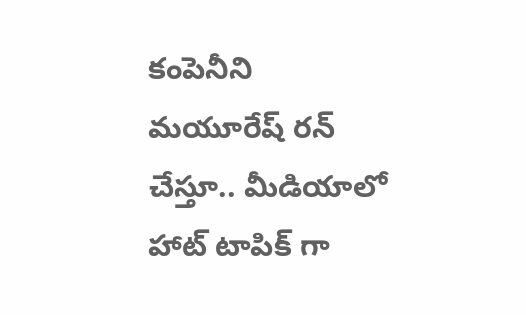కంపెనీని మయూరేష్ రన్ చేస్తూ.. మీడియాలో హాట్ టాపిక్ గా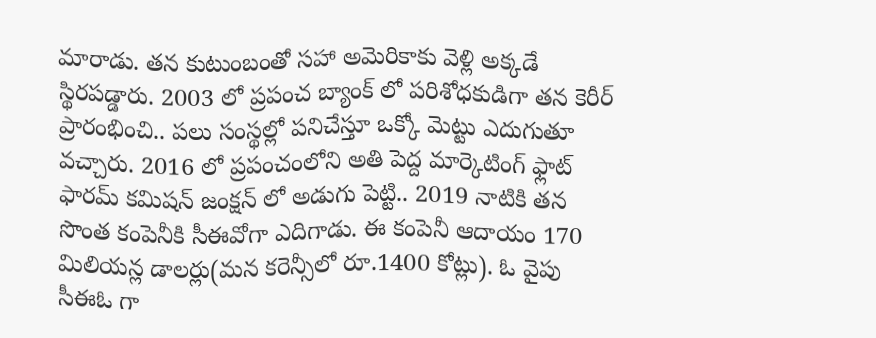మారాడు. తన కుటుంబంతో సహా అమెరికాకు వెళ్లి అక్కడే స్థిరపడ్డారు. 2003 లో ప్రపంచ బ్యాంక్ లో పరిశోధకుడిగా తన కెరీర్ ప్రారంభించి.. పలు సంస్థల్లో పనిచేస్తూ ఒక్కో మెట్టు ఎదుగుతూ వచ్చారు. 2016 లో ప్రపంచంలోని అతి పెద్ద మార్కెటింగ్ ఫ్లాట్ ఫారమ్ కమిషన్ జంక్షన్ లో అడుగు పెట్టి.. 2019 నాటికి తన సొంత కంపెనీకి సీఈవోగా ఎదిగాడు. ఈ కంపెనీ ఆదాయం 170 మిలియన్ల డాలర్లు(మన కరెన్సీలో రూ.1400 కోట్లు). ఓ వైపు సీఈఓ గా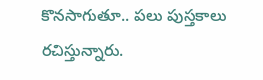కొనసాగుతూ.. పలు పుస్తకాలు రచిస్తున్నారు.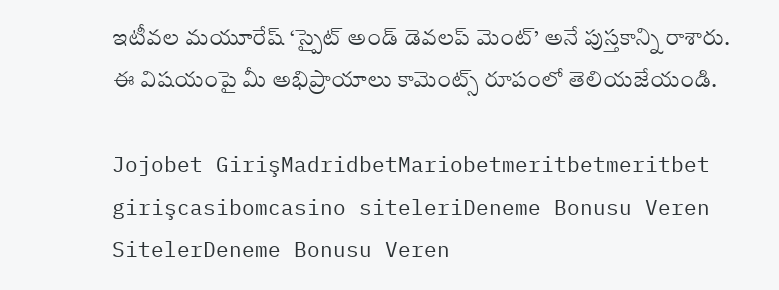ఇటీవల మయూరేష్ ‘స్పైట్ అండ్ డెవలప్ మెంట్’ అనే పుస్తకాన్ని రాశారు. ఈ విషయంపై మీ అభిప్రాయాలు కామెంట్స్ రూపంలో తెలియజేయండి.

Jojobet GirişMadridbetMariobetmeritbetmeritbet girişcasibomcasino siteleriDeneme Bonusu Veren SitelerDeneme Bonusu Veren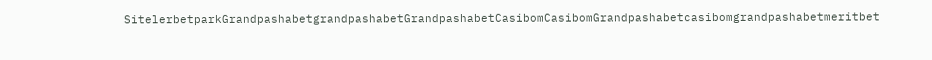SitelerbetparkGrandpashabetgrandpashabetGrandpashabetCasibomCasibomGrandpashabetcasibomgrandpashabetmeritbet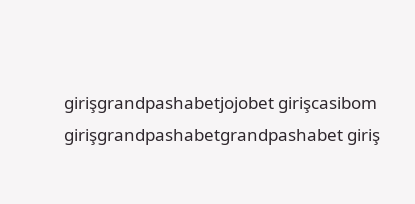girişgrandpashabetjojobet girişcasibom girişgrandpashabetgrandpashabet giriş